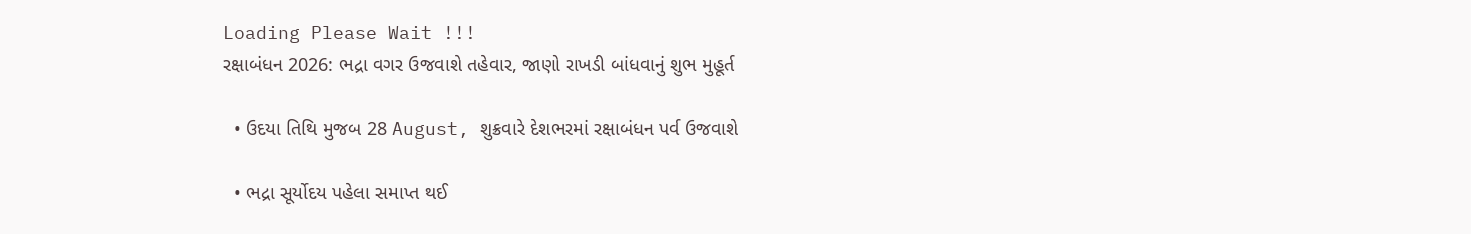Loading Please Wait !!!
રક્ષાબંધન 2026: ભદ્રા વગર ઉજવાશે તહેવાર, જાણો રાખડી બાંધવાનું શુભ મુહૂર્ત

  • ઉદયા તિથિ મુજબ 28 August, શુક્રવારે દેશભરમાં રક્ષાબંધન પર્વ ઉજવાશે

  • ભદ્રા સૂર્યોદય પહેલા સમાપ્ત થઈ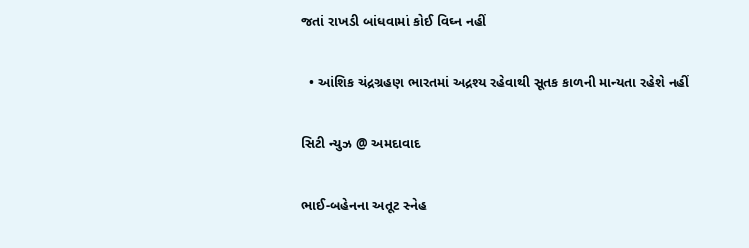જતાં રાખડી બાંધવામાં કોઈ વિઘ્ન નહીં

  • આંશિક ચંદ્રગ્રહણ ભારતમાં અદ્રશ્ય રહેવાથી સૂતક કાળની માન્યતા રહેશે નહીં

સિટી ન્યુઝ @ અમદાવાદ

ભાઈ-બહેનના અતૂટ સ્નેહ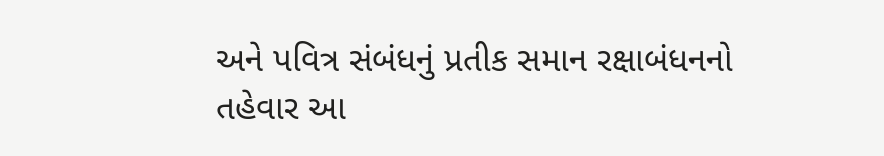અને પવિત્ર સંબંધનું પ્રતીક સમાન રક્ષાબંધનનો તહેવાર આ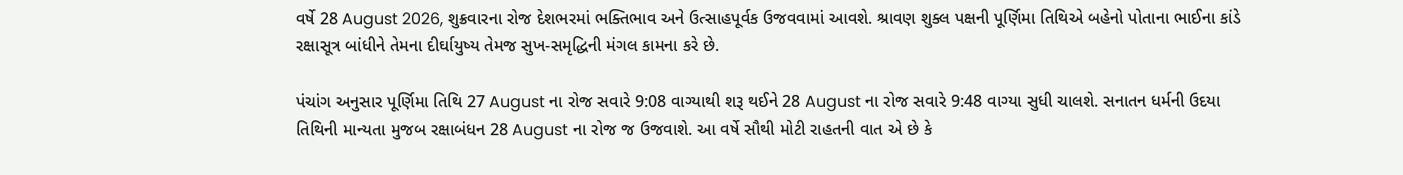વર્ષે 28 August 2026, શુક્રવારના રોજ દેશભરમાં ભક્તિભાવ અને ઉત્સાહપૂર્વક ઉજવવામાં આવશે. શ્રાવણ શુક્લ પક્ષની પૂર્ણિમા તિથિએ બહેનો પોતાના ભાઈના કાંડે રક્ષાસૂત્ર બાંધીને તેમના દીર્ઘાયુષ્ય તેમજ સુખ-સમૃદ્ધિની મંગલ કામના કરે છે.

પંચાંગ અનુસાર પૂર્ણિમા તિથિ 27 August ના રોજ સવારે 9:08 વાગ્યાથી શરૂ થઈને 28 August ના રોજ સવારે 9:48 વાગ્યા સુધી ચાલશે. સનાતન ધર્મની ઉદયા તિથિની માન્યતા મુજબ રક્ષાબંધન 28 August ના રોજ જ ઉજવાશે. આ વર્ષે સૌથી મોટી રાહતની વાત એ છે કે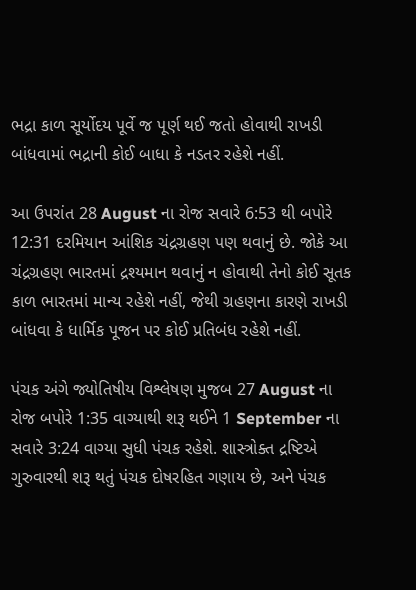ભદ્રા કાળ સૂર્યોદય પૂર્વે જ પૂર્ણ થઈ જતો હોવાથી રાખડી બાંધવામાં ભદ્રાની કોઈ બાધા કે નડતર રહેશે નહીં.

આ ઉપરાંત 28 August ના રોજ સવારે 6:53 થી બપોરે 12:31 દરમિયાન આંશિક ચંદ્રગ્રહણ પણ થવાનું છે. જોકે આ ચંદ્રગ્રહણ ભારતમાં દ્રશ્યમાન થવાનું ન હોવાથી તેનો કોઈ સૂતક કાળ ભારતમાં માન્ય રહેશે નહીં, જેથી ગ્રહણના કારણે રાખડી બાંધવા કે ધાર્મિક પૂજન પર કોઈ પ્રતિબંધ રહેશે નહીં.

પંચક અંગે જ્યોતિષીય વિશ્લેષણ મુજબ 27 August ના રોજ બપોરે 1:35 વાગ્યાથી શરૂ થઈને 1 September ના સવારે 3:24 વાગ્યા સુધી પંચક રહેશે. શાસ્ત્રોક્ત દ્રષ્ટિએ ગુરુવારથી શરૂ થતું પંચક દોષરહિત ગણાય છે, અને પંચક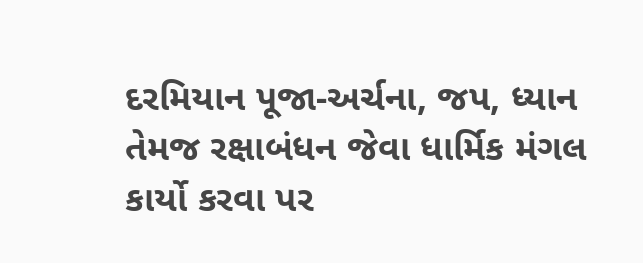દરમિયાન પૂજા-અર્ચના, જપ, ધ્યાન તેમજ રક્ષાબંધન જેવા ધાર્મિક મંગલ કાર્યો કરવા પર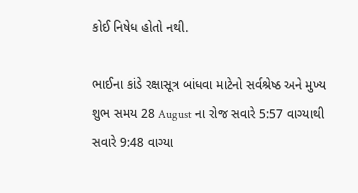કોઈ નિષેધ હોતો નથી.

ભાઈના કાંડે રક્ષાસૂત્ર બાંધવા માટેનો સર્વશ્રેષ્ઠ અને મુખ્ય શુભ સમય 28 August ના રોજ સવારે 5:57 વાગ્યાથી સવારે 9:48 વાગ્યા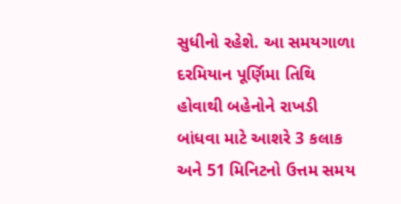સુધીનો રહેશે. આ સમયગાળા દરમિયાન પૂર્ણિમા તિથિ હોવાથી બહેનોને રાખડી બાંધવા માટે આશરે 3 કલાક અને 51 મિનિટનો ઉત્તમ સમય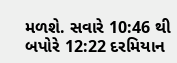મળશે. સવારે 10:46 થી બપોરે 12:22 દરમિયાન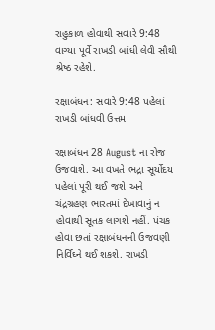રાહુકાળ હોવાથી સવારે 9:48 વાગ્યા પૂર્વે રાખડી બાંધી લેવી સૌથી શ્રેષ્ઠ રહેશે.

રક્ષાબંધન: સવારે 9:48 પહેલાં રાખડી બાંધવી ઉત્તમ

રક્ષાબંધન 28 August ના રોજ ઉજવાશે. આ વખતે ભદ્રા સૂર્યોદય પહેલાં પૂરી થઈ જશે અને ચંદ્રગ્રહણ ભારતમાં દેખાવાનું ન હોવાથી સૂતક લાગશે નહીં. પંચક હોવા છતાં રક્ષાબંધનની ઉજવણી નિર્વિઘ્ને થઈ શકશે. રાખડી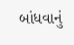બાંધવાનું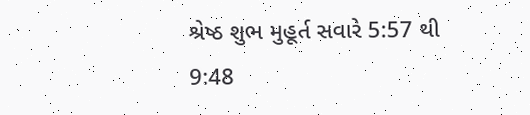શ્રેષ્ઠ શુભ મુહૂર્ત સવારે 5:57 થી 9:48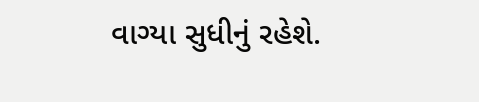વાગ્યા સુધીનું રહેશે.